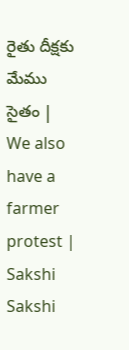రైతు దీక్షకు మేము సైతం | We also have a farmer protest | Sakshi
Sakshi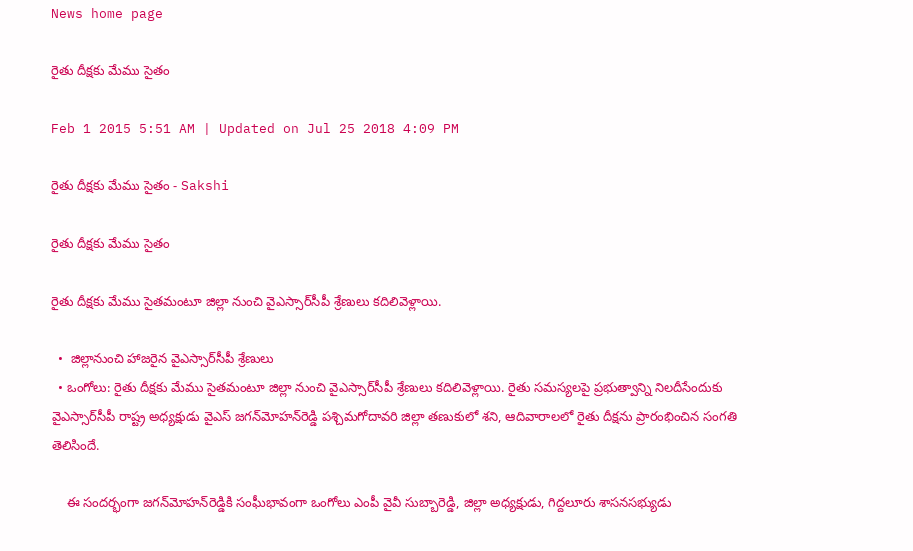News home page

రైతు దీక్షకు మేము సైతం

Feb 1 2015 5:51 AM | Updated on Jul 25 2018 4:09 PM

రైతు దీక్షకు మేము సైతం - Sakshi

రైతు దీక్షకు మేము సైతం

రైతు దీక్షకు మేము సైతమంటూ జిల్లా నుంచి వైఎస్సార్‌సీపీ శ్రేణులు కదిలివెళ్లాయి.

  •  జిల్లానుంచి హాజరైన వైఎస్సార్‌సీపీ శ్రేణులు
  • ఒంగోలు: రైతు దీక్షకు మేము సైతమంటూ జిల్లా నుంచి వైఎస్సార్‌సీపీ శ్రేణులు కదిలివెళ్లాయి. రైతు సమస్యలపై ప్రభుత్వాన్ని నిలదీసేందుకు వైఎస్సార్‌సీపీ రాష్ట్ర అధ్యక్షుడు వైఎస్ జగన్‌మోహన్‌రెడ్డి పశ్చిమగోదావరి జిల్లా తణుకులో శని, ఆదివారాలలో రైతు దీక్షను ప్రారంభించిన సంగతి తెలిసిందే.

    ఈ సందర్భంగా జగన్‌మోహన్‌రెడ్డికి సంఘీభావంగా ఒంగోలు ఎంపీ వైవీ సుబ్బారెడ్డి, జిల్లా అధ్యక్షుడు, గిద్దలూరు శాసనసభ్యుడు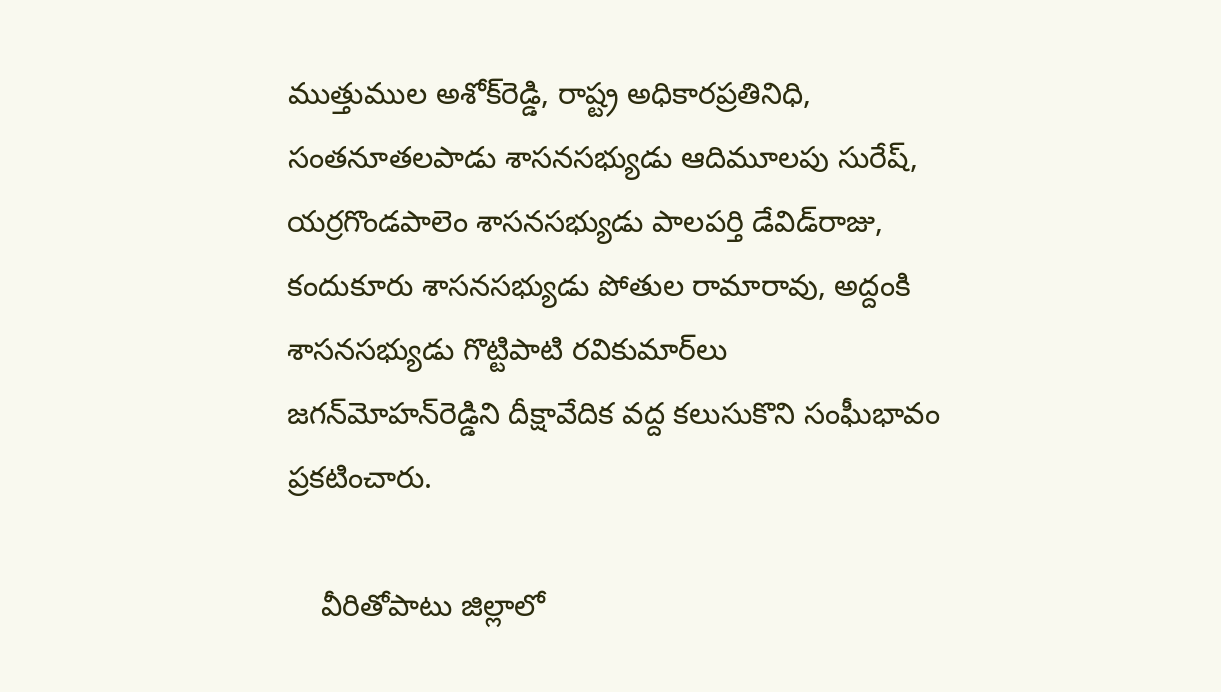ముత్తుముల అశోక్‌రెడ్డి, రాష్ట్ర అధికారప్రతినిధి, సంతనూతలపాడు శాసనసభ్యుడు ఆదిమూలపు సురేష్, యర్రగొండపాలెం శాసనసభ్యుడు పాలపర్తి డేవిడ్‌రాజు, కందుకూరు శాసనసభ్యుడు పోతుల రామారావు, అద్దంకి శాసనసభ్యుడు గొట్టిపాటి రవికుమార్‌లు జగన్‌మోహన్‌రెడ్డిని దీక్షావేదిక వద్ద కలుసుకొని సంఘీభావం ప్రకటించారు.

    వీరితోపాటు జిల్లాలో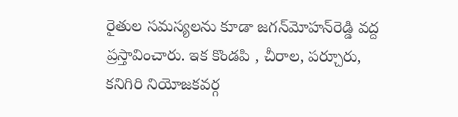రైతుల సమస్యలను కూడా జగన్‌మోహన్‌రెడ్డి వద్ద ప్రస్తావించారు. ఇక కొండపి , చీరాల, పర్చూరు, కనిగిరి నియోజకవర్గ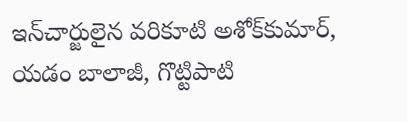ఇన్‌చార్జులైన వరికూటి అశోక్‌కుమార్, యడం బాలాజీ, గొట్టిపాటి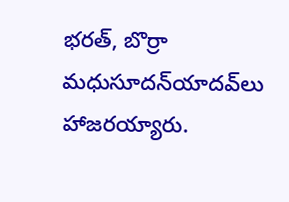భరత్, బొర్రా మధుసూదన్‌యాదవ్‌లు హాజరయ్యారు.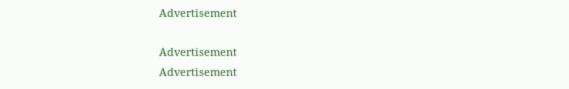Advertisement

Advertisement
Advertisement